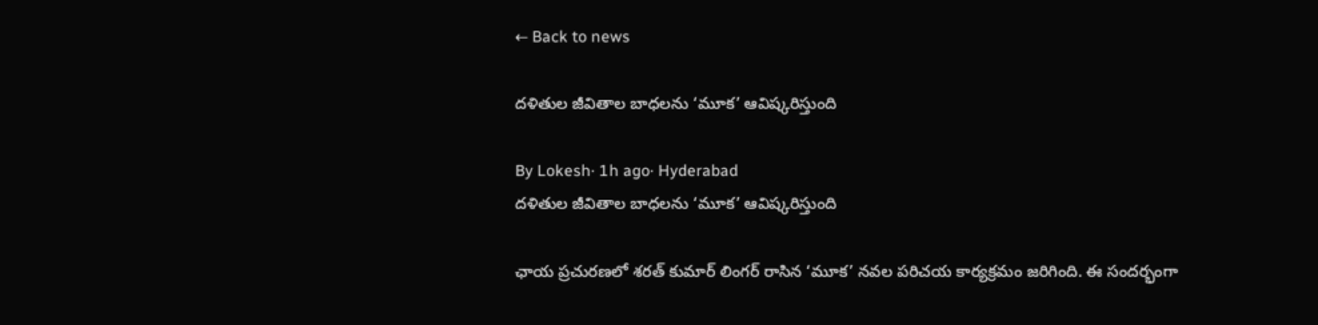← Back to news

దళితుల జీవితాల బాధలను ‘మూక’ ఆవిష్కరిస్తుంది

By Lokesh· 1h ago· Hyderabad
దళితుల జీవితాల బాధలను ‘మూక’ ఆవిష్కరిస్తుంది

ఛాయ ప్రచురణలో శరత్ కుమార్ లింగర్ రాసిన ‘మూక’ నవల పరిచయ కార్యక్రమం జరిగింది. ఈ సందర్భంగా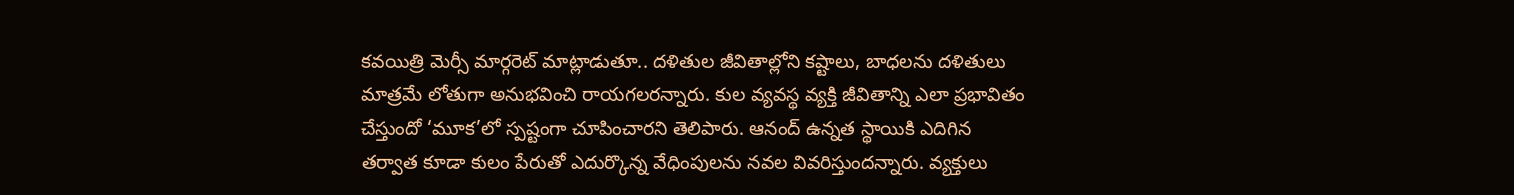కవయిత్రి మెర్సీ మార్గరెట్ మాట్లాడుతూ.. దళితుల జీవితాల్లోని కష్టాలు, బాధలను దళితులు మాత్రమే లోతుగా అనుభవించి రాయగలరన్నారు. కుల వ్యవస్థ వ్యక్తి జీవితాన్ని ఎలా ప్రభావితం చేస్తుందో ‘మూక’లో స్పష్టంగా చూపించారని తెలిపారు. ఆనంద్ ఉన్నత స్థాయికి ఎదిగిన తర్వాత కూడా కులం పేరుతో ఎదుర్కొన్న వేధింపులను నవల వివరిస్తుందన్నారు. వ్యక్తులు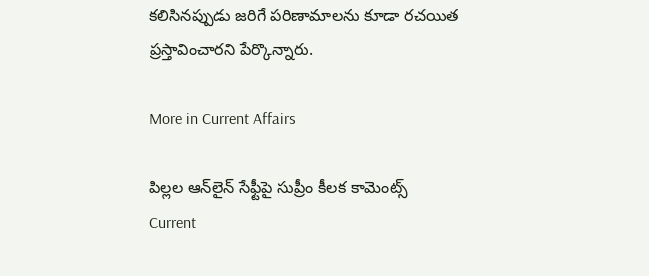కలిసినప్పుడు జరిగే పరిణామాలను కూడా రచయిత ప్రస్తావించారని పేర్కొన్నారు.

More in Current Affairs

పిల్లల ఆన్‌లైన్ సేఫ్టీపై సుప్రీం కీలక కామెంట్స్
Current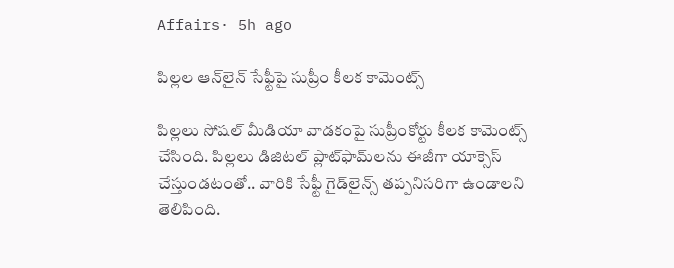Affairs· 5h ago

పిల్లల ఆన్‌లైన్ సేఫ్టీపై సుప్రీం కీలక కామెంట్స్

పిల్లలు సోషల్ మీడియా వాడకంపై సుప్రీంకోర్టు కీలక కామెంట్స్ చేసింది. పిల్లలు డిజిటల్ ప్లాట్‌ఫామ్‌లను ఈజీగా యాక్సెస్ చేస్తుండటంతో.. వారికి సేఫ్టీ గైడ్‌లైన్స్ తప్పనిసరిగా ఉండాలని తెలిపింది.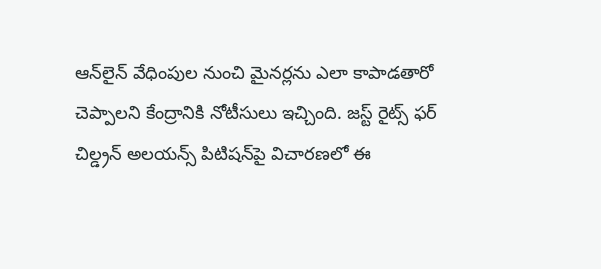ఆన్‌లైన్ వేధింపుల నుంచి మైనర్లను ఎలా కాపాడతారో చెప్పాలని కేంద్రానికి నోటీసులు ఇచ్చింది. జస్ట్ రైట్స్ ఫర్ చిల్డ్రన్ అలయన్స్ పిటిషన్‌పై విచారణలో ఈ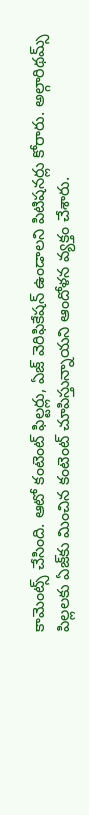కామెంట్స్ చేసింది. ఆటో కంటెంట్ ఫిల్టర్లు, ఏజ్ వెరిఫికేషన్ ఉండాలని పిటిషనర్లు కోరారు. అల్గారిథమ్స్ పిల్లలకు ఏజ్‌కు మించిన కంటెంట్ చూపిస్తున్నాయని ఆందోళన వ్యక్తం చేశారు.